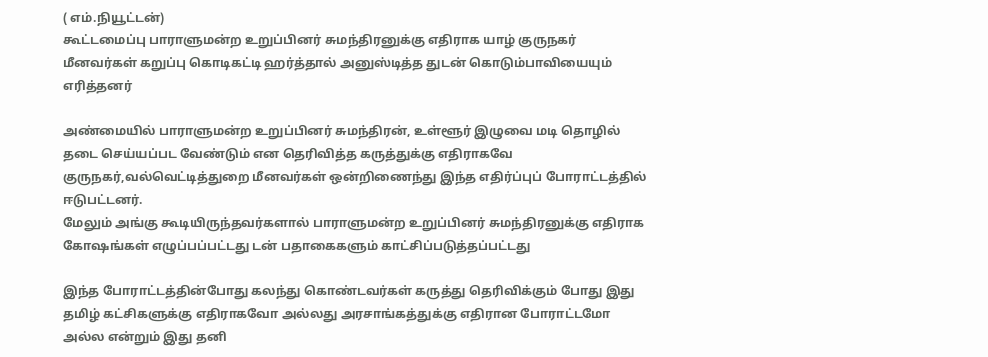( எம்.நியூட்டன்)
கூட்டமைப்பு பாராளுமன்ற உறுப்பினர் சுமந்திரனுக்கு எதிராக யாழ் குருநகர் மீனவர்கள் கறுப்பு கொடிகட்டி ஹர்த்தால் அனுஸ்டித்த துடன் கொடும்பாவியையும் எரித்தனர்

அண்மையில் பாராளுமன்ற உறுப்பினர் சுமந்திரன், உள்ளூர் இழுவை மடி தொழில் தடை செய்யப்பட வேண்டும் என தெரிவித்த கருத்துக்கு எதிராகவே குருநகர்,வல்வெட்டித்துறை மீனவர்கள் ஒன்றிணைந்து இந்த எதிர்ப்புப் போராட்டத்தில் ஈடுபட்டனர்.
மேலும் அங்கு கூடியிருந்தவர்களால் பாராளுமன்ற உறுப்பினர் சுமந்திரனுக்கு எதிராக கோஷங்கள் எழுப்பப்பட்டது டன் பதாகைகளும் காட்சிப்படுத்தப்பட்டது

இந்த போராட்டத்தின்போது கலந்து கொண்டவர்கள் கருத்து தெரிவிக்கும் போது இது தமிழ் கட்சிகளுக்கு எதிராகவோ அல்லது அரசாங்கத்துக்கு எதிரான போராட்டமோ அல்ல என்றும் இது தனி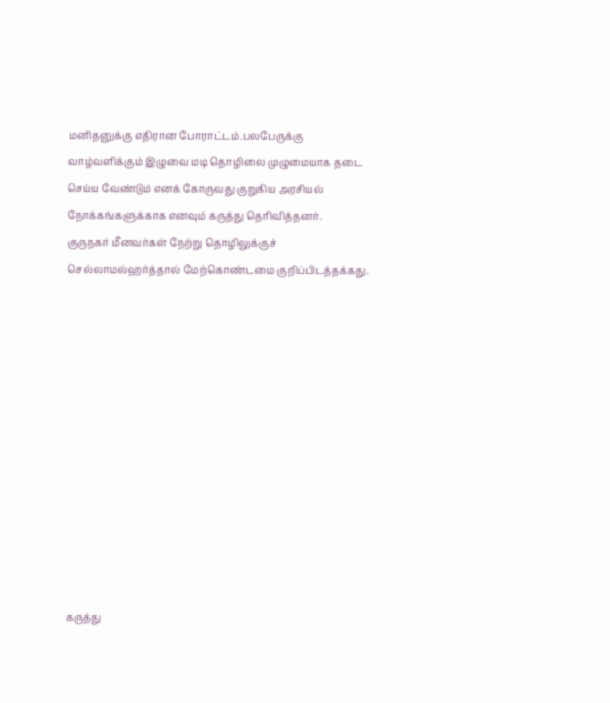மனிதனுக்கு எதிரான போராட்டம்.பலபேருக்கு வாழ்வளிக்கும் இழுவை மடி தொழிலை முழுமையாக தடை செய்ய வேண்டும் எனக் கோருவது குறுகிய அரசியல் நோக்கங்களுக்காக எனவும் கருத்து தெரிவித்தனர்.
குருநகர் மீனவர்கள் நேற்று தொழிலுக்குச் செல்லாமல்ஹர்த்தால் மேற்கொண்டமை குறிப்பிடத்தக்கது.












கருத்து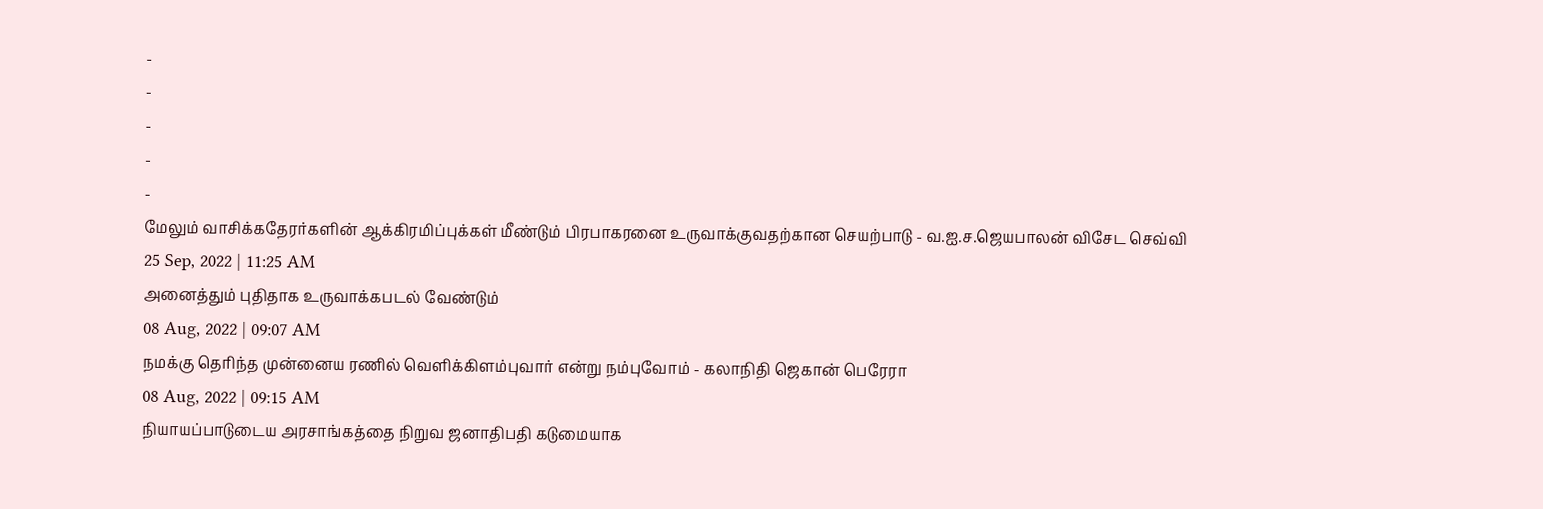-
-
-
-
-
மேலும் வாசிக்கதேரர்களின் ஆக்கிரமிப்புக்கள் மீண்டும் பிரபாகரனை உருவாக்குவதற்கான செயற்பாடு - வ.ஐ.ச.ஜெயபாலன் விசேட செவ்வி
25 Sep, 2022 | 11:25 AM
அனைத்தும் புதிதாக உருவாக்கபடல் வேண்டும்
08 Aug, 2022 | 09:07 AM
நமக்கு தெரிந்த முன்னைய ரணில் வெளிக்கிளம்புவார் என்று நம்புவோம் - கலாநிதி ஜெகான் பெரேரா
08 Aug, 2022 | 09:15 AM
நியாயப்பாடுடைய அரசாங்கத்தை நிறுவ ஜனாதிபதி கடுமையாக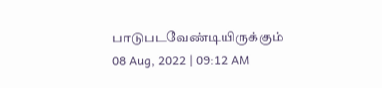பாடுபடவேண்டியிருக்கும்
08 Aug, 2022 | 09:12 AM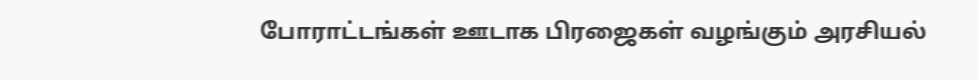போராட்டங்கள் ஊடாக பிரஜைகள் வழங்கும் அரசியல்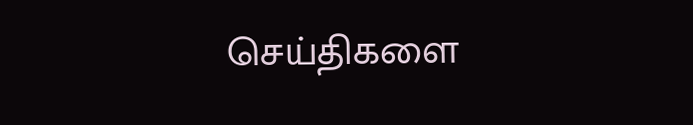செய்திகளை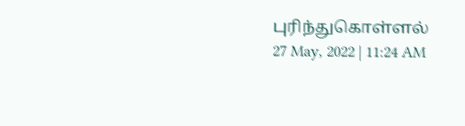புரிந்துகொள்ளல்
27 May, 2022 | 11:24 AM